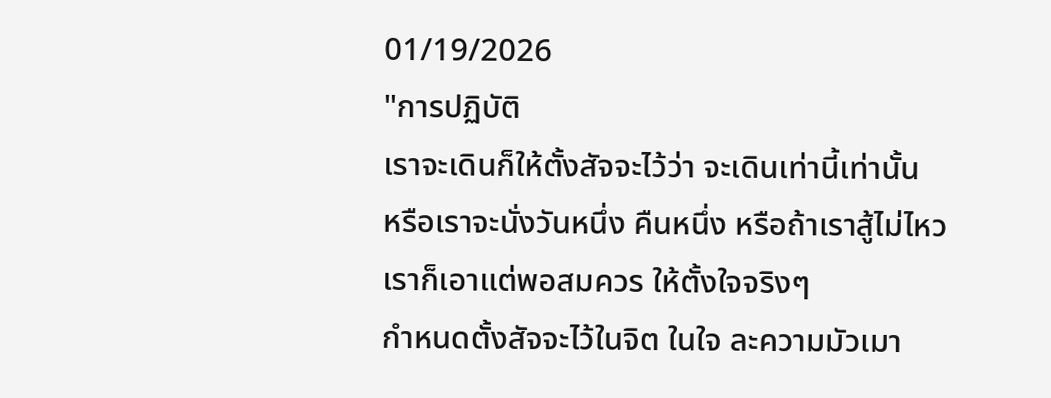01/19/2026
"การปฏิบัติ
เราจะเดินก็ให้ตั้งสัจจะไว้ว่า จะเดินเท่านี้เท่านั้น
หรือเราจะนั่งวันหนึ่ง คืนหนึ่ง หรือถ้าเราสู้ไม่ไหว
เราก็เอาแต่พอสมควร ให้ตั้งใจจริงๆ
กำหนดตั้งสัจจะไว้ในจิต ในใจ ละความมัวเมา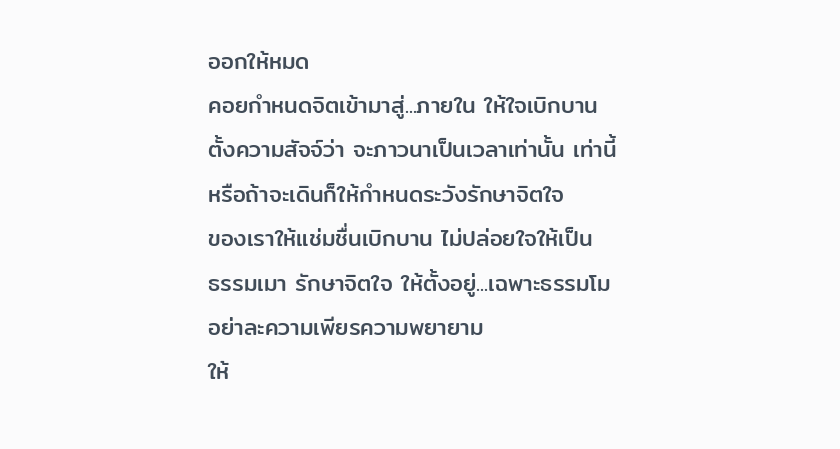ออกให้หมด
คอยกำหนดจิตเข้ามาสู่...ภายใน ให้ใจเบิกบาน
ตั้งความสัจจ์ว่า จะภาวนาเป็นเวลาเท่านั้น เท่านี้
หรือถ้าจะเดินก็ให้กำหนดระวังรักษาจิตใจ
ของเราให้แช่มชื่นเบิกบาน ไม่ปล่อยใจให้เป็น
ธรรมเมา รักษาจิตใจ ให้ตั้งอยู่...เฉพาะธรรมโม
อย่าละความเพียรความพยายาม
ให้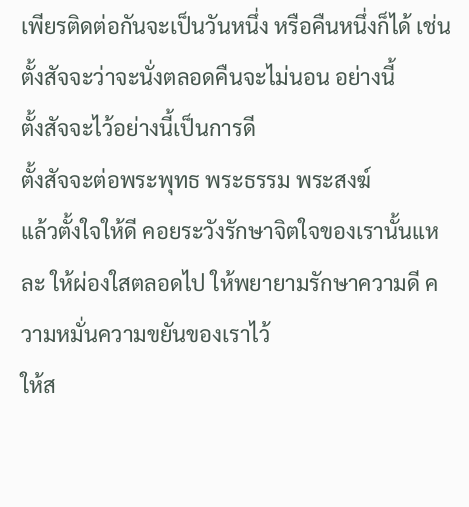เพียรติดต่อกันจะเป็นวันหนึ่ง หรือคืนหนึ่งก็ได้ เช่น ตั้งสัจจะว่าจะนั่งตลอดคืนจะไม่นอน อย่างนี้
ตั้งสัจจะไว้อย่างนี้เป็นการดี
ตั้งสัจจะต่อพระพุทธ พระธรรม พระสงฆ์
แล้วตั้งใจให้ดี คอยระวังรักษาจิตใจของเรานั้นแหละ ให้ผ่องใสตลอดไป ให้พยายามรักษาความดี ความหมั่นความขยันของเราไว้
ให้ส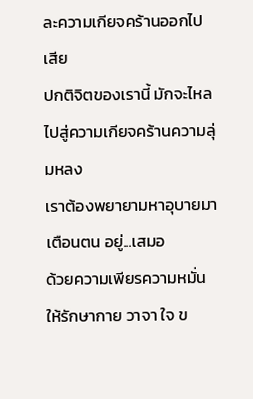ละความเกียจคร้านออกไปเสีย
ปกติจิตของเรานี้ มักจะไหลไปสู่ความเกียจคร้านความลุ่มหลง
เราต้องพยายามหาอุบายมาเตือนตน อยู่...เสมอ
ด้วยความเพียรความหมั่น
ให้รักษากาย วาจา ใจ ข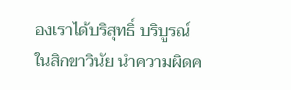องเราได้บริสุทธิ์ บริบูรณ์ในสิกขาวินัย นำความผิดค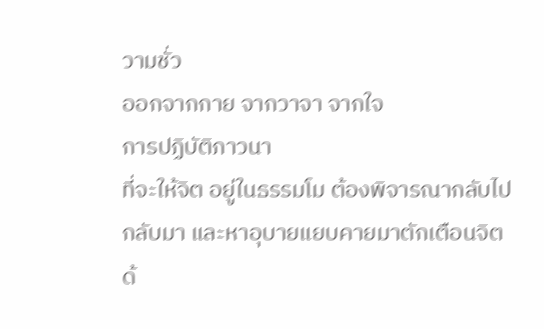วามชั่ว
ออกจากกาย จากวาจา จากใจ
การปฏิบัติภาวนา
ที่จะให้จิต อยู่ในธรรมโม ต้องพิจารณากลับไป
กลับมา และหาอุบายแยบคายมาตักเตือนจิต
ด้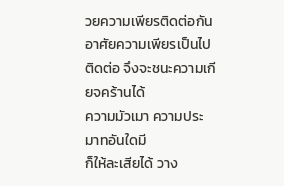วยความเพียรติดต่อกัน
อาศัยความเพียรเป็นไปติดต่อ จึงจะชนะความเกียจคร้านได้
ความมัวเมา ความประมาทอันใดมี
ก็ให้ละเสียได้ วาง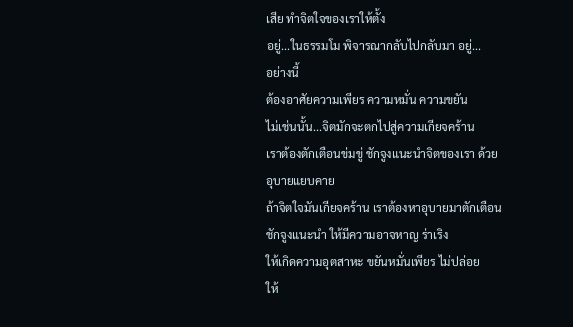เสีย ทำจิตใจของเราให้ตั้ง
อยู่...ในธรรมโม พิจารณากลับไปกลับมา อยู่...
อย่างนี้
ต้องอาศัยความเพียร ความหมั่น ความขยัน
ไม่เช่นนั้น...จิตมักจะตกไปสู่ความเกียจคร้าน
เราต้องตักเตือนข่มขู่ ชักจูงแนะนำจิตของเรา ด้วยอุบายแยบคาย
ถ้าจิตใจมันเกียจคร้าน เราต้องหาอุบายมาตักเตือน ชักจูงแนะนำ ให้มีความอาจหาญ ร่าเริง
ให้เกิดความอุตสาหะ ขยันหมั่นเพียร ไม่ปล่อย
ให้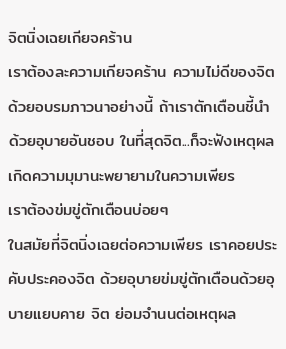จิตนิ่งเฉยเกียจคร้าน
เราต้องละความเกียจคร้าน ความไม่ดีของจิต ด้วยอบรมภาวนาอย่างนี้ ถ้าเราตักเตือนชี้นำ
ด้วยอุบายอันชอบ ในที่สุดจิต...ก็จะฟังเหตุผล เกิดความมุมานะพยายามในความเพียร
เราต้องข่มขู่ตักเตือนบ่อยๆ
ในสมัยที่จิตนิ่งเฉยต่อความเพียร เราคอยประคับประคองจิต ด้วยอุบายข่มขู่ตักเตือนด้วยอุบายแยบคาย จิต ย่อมจำนนต่อเหตุผล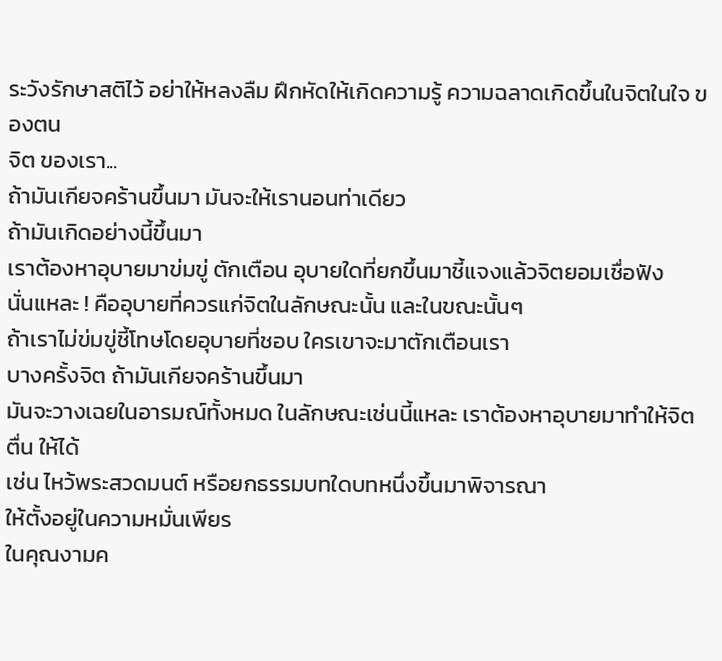ระวังรักษาสติไว้ อย่าให้หลงลืม ฝึกหัดให้เกิดความรู้ ความฉลาดเกิดขึ้นในจิตในใจ ของตน
จิต ของเรา...
ถ้ามันเกียจคร้านขึ้นมา มันจะให้เรานอนท่าเดียว
ถ้ามันเกิดอย่างนี้ขึ้นมา
เราต้องหาอุบายมาข่มขู่ ตักเตือน อุบายใดที่ยกขึ้นมาชี้แจงแล้วจิตยอมเชื่อฟัง
นั่นแหละ ! คืออุบายที่ควรแก่จิตในลักษณะนั้น และในขณะนั้นๆ
ถ้าเราไม่ข่มขู่ชี้โทษโดยอุบายที่ชอบ ใครเขาจะมาตักเตือนเรา
บางครั้งจิต ถ้ามันเกียจคร้านขึ้นมา
มันจะวางเฉยในอารมณ์ทั้งหมด ในลักษณะเช่นนี้แหละ เราต้องหาอุบายมาทำให้จิตตื่น ให้ได้
เช่น ไหว้พระสวดมนต์ หรือยกธรรมบทใดบทหนึ่งขึ้นมาพิจารณา
ให้ตั้งอยู่ในความหมั่นเพียร
ในคุณงามค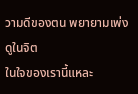วามดีของตน พยายามเพ่งดูในจิต
ในใจของเรานี้แหละ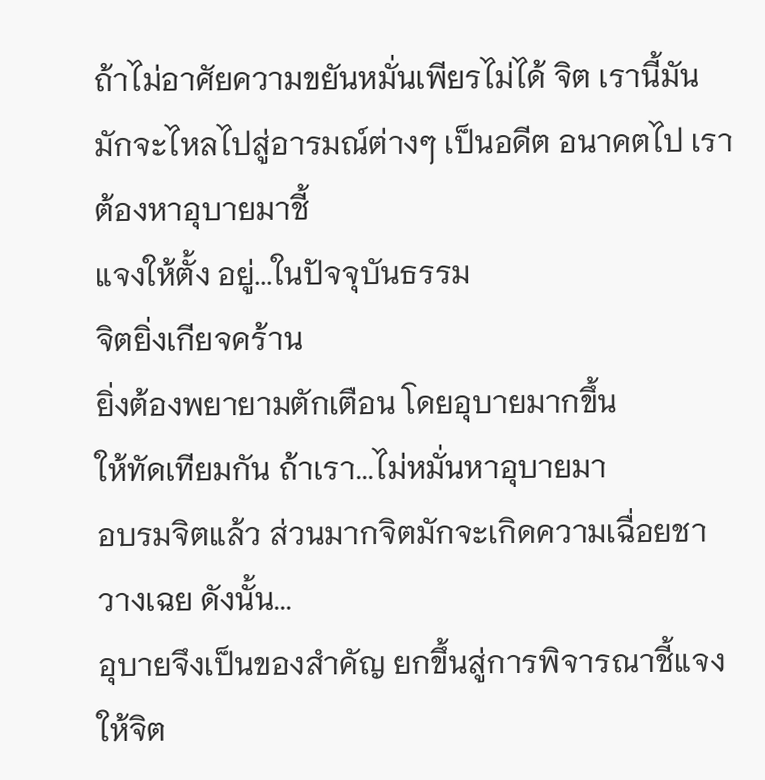ถ้าไม่อาศัยความขยันหมั่นเพียรไม่ได้ จิต เรานี้มันมักจะไหลไปสู่อารมณ์ต่างๆ เป็นอดีต อนาคตไป เราต้องหาอุบายมาชี้
แจงให้ตั้ง อยู่...ในปัจจุบันธรรม
จิตยิ่งเกียจคร้าน
ยิ่งต้องพยายามตักเตือน โดยอุบายมากขึ้น
ให้ทัดเทียมกัน ถ้าเรา...ไม่หมั่นหาอุบายมา
อบรมจิตแล้ว ส่วนมากจิตมักจะเกิดความเฉื่อยชา วางเฉย ดังนั้น...
อุบายจึงเป็นของสำคัญ ยกขึ้นสู่การพิจารณาชี้แจง ให้จิต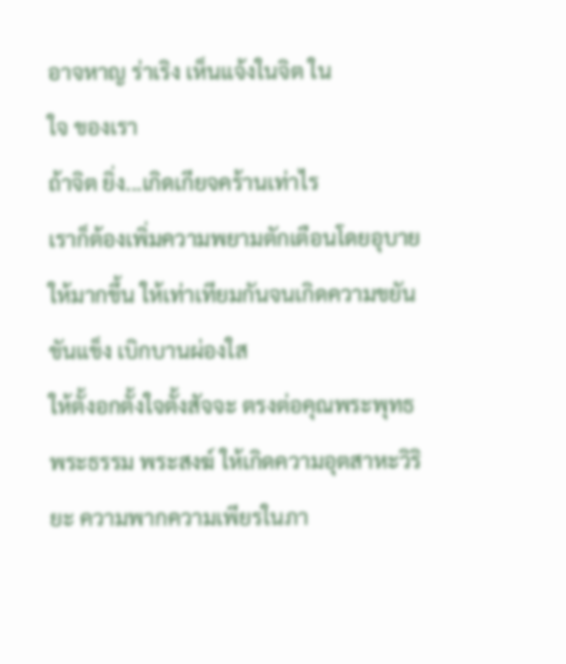อาจหาญ ร่าเริง เห็นแจ้งในจิต ใน
ใจ ของเรา
ถ้าจิต ยิ่ง...เกิดเกียจคร้านเท่าไร
เราก็ต้องเพิ่มความพยามตักเตือนโดยอุบาย
ให้มากขึ้น ให้เท่าเทียมกันจนเกิดความขยัน
ขันแข็ง เบิกบานผ่องใส
ให้ตั้งอกตั้งใจตั้งสัจจะ ตรงต่อคุณพระพุทธ
พระธรรม พระสงฆ์ ให้เกิดความอุตสาหะวิริยะ ความพากความเพียรในภา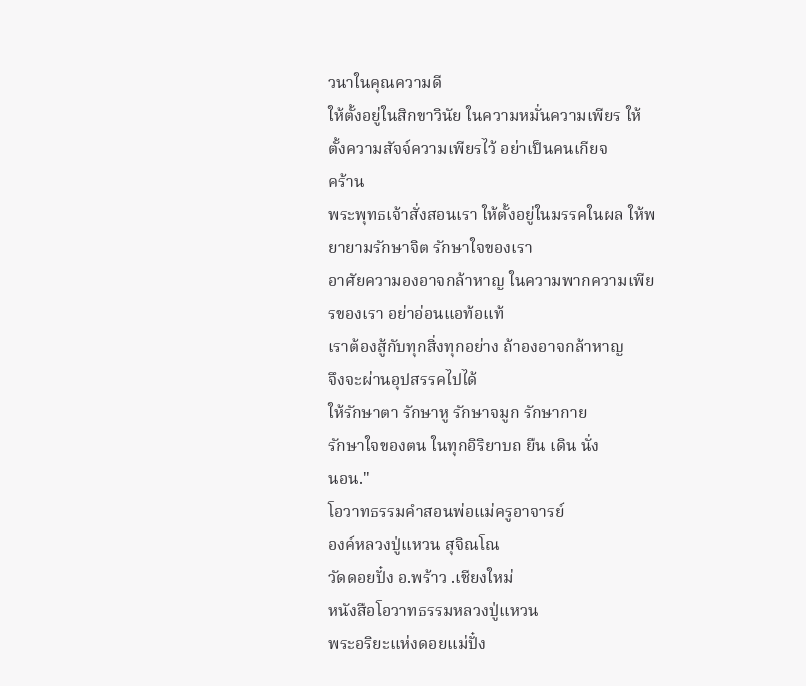วนาในคุณความดี
ให้ตั้งอยู่ในสิกขาวินัย ในความหมั่นความเพียร ให้ตั้งความสัจจ์ความเพียรไว้ อย่าเป็นคนเกียจ
คร้าน
พระพุทธเจ้าสั่งสอนเรา ให้ตั้งอยู่ในมรรคในผล ให้พยายามรักษาจิต รักษาใจของเรา
อาศัยความองอาจกล้าหาญ ในความพากความเพียรของเรา อย่าอ่อนแอท้อแท้
เราต้องสู้กับทุกสิ่งทุกอย่าง ถ้าองอาจกล้าหาญ
จึงจะผ่านอุปสรรคไปได้
ให้รักษาตา รักษาหู รักษาจมูก รักษากาย
รักษาใจของตน ในทุกอิริยาบถ ยืน เดิน นั่ง
นอน."
โอวาทธรรมคำสอนพ่อแม่ครูอาจารย์
องค์หลวงปู่แหวน สุจิณโณ
วัดดอยปั๋ง อ.พร้าว .เชียงใหม่
หนังสือโอวาทธรรมหลวงปู่แหวน
พระอริยะแห่งดอยแม่ปั๋ง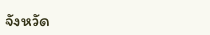จังหวัด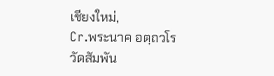เชียงใหม่,
Cr.พระนาค อตฺถวโร วัดสัมพัน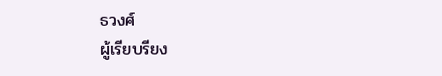ธวงศ์
ผู้เรียบรียง